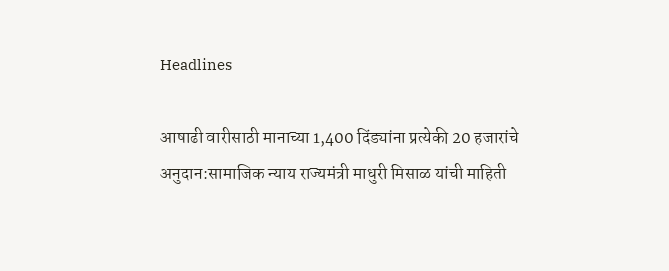Headlines

आषाढी वारीसाठी मानाच्या 1,400 दिंड्यांना प्रत्येकी 20 हजारांचे अनुदान:सामाजिक न्याय राज्यमंत्री माधुरी मिसाळ यांची माहिती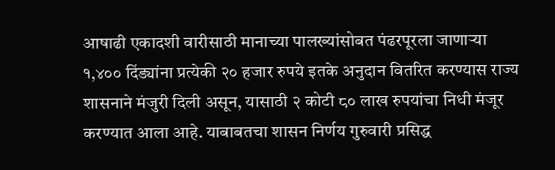आषाढी एकादशी वारीसाठी मानाच्या पालख्यांसोबत पंढरपूरला जाणाऱ्या १,४०० दिंड्यांना प्रत्येकी २० हजार रुपये इतके अनुदान वितरित करण्यास राज्य शासनाने मंजुरी दिली असून, यासाठी २ कोटी ८० लाख रुपयांचा निधी मंजूर करण्यात आला आहे. याबाबतचा शासन निर्णय गुरुवारी प्रसिद्ध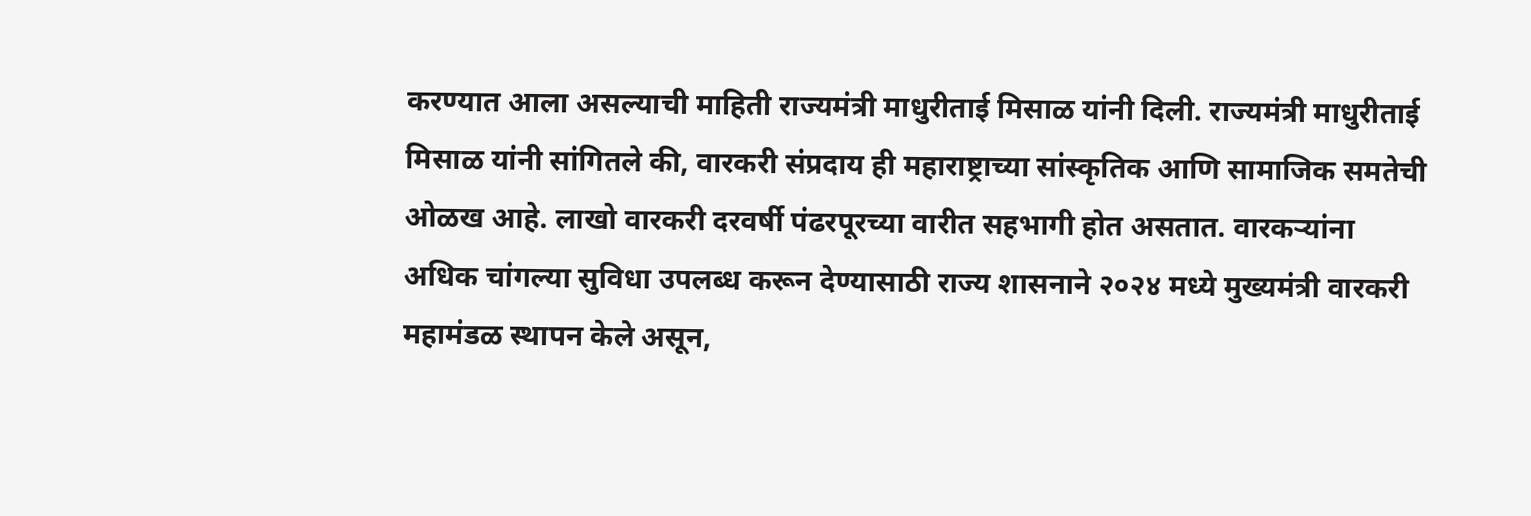करण्यात आला असल्याची माहिती राज्यमंत्री माधुरीताई मिसाळ यांनी दिली. राज्यमंत्री माधुरीताई मिसाळ यांनी सांगितले की, वारकरी संप्रदाय ही महाराष्ट्राच्या सांस्कृतिक आणि सामाजिक समतेची ओळख आहे. लाखो वारकरी दरवर्षी पंढरपूरच्या वारीत सहभागी होत असतात. वारकऱ्यांना अधिक चांगल्या सुविधा उपलब्ध करून देण्यासाठी राज्य शासनाने २०२४ मध्ये मुख्यमंत्री वारकरी महामंडळ स्थापन केले असून,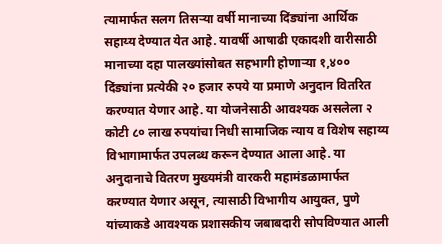त्यामार्फत सलग तिसऱ्या वर्षी मानाच्या दिंड्यांना आर्थिक सहाय्य देण्यात येत आहे. यावर्षी आषाढी एकादशी वारीसाठी मानाच्या दहा पालख्यांसोबत सहभागी होणाऱ्या १,४०० दिंड्यांना प्रत्येकी २० हजार रुपये या प्रमाणे अनुदान वितरित करण्यात येणार आहे. या योजनेसाठी आवश्यक असलेला २ कोटी ८० लाख रुपयांचा निधी सामाजिक न्याय व विशेष सहाय्य विभागामार्फत उपलब्ध करून देण्यात आला आहे. या अनुदानाचे वितरण मुख्यमंत्री वारकरी महामंडळामार्फत करण्यात येणार असून, त्यासाठी विभागीय आयुक्त, पुणे यांच्याकडे आवश्यक प्रशासकीय जबाबदारी सोपविण्यात आली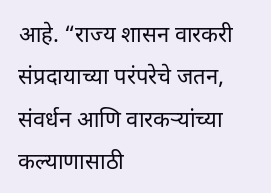आहे. “राज्य शासन वारकरी संप्रदायाच्या परंपरेचे जतन, संवर्धन आणि वारकऱ्यांच्या कल्याणासाठी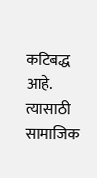कटिबद्ध आहे. त्यासाठी सामाजिक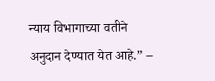न्याय विभागाच्या वतीने अनुदान देण्यात येत आहे.” –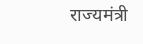राज्यमंत्री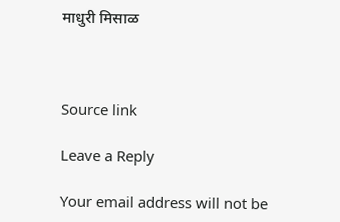माधुरी मिसाळ



Source link

Leave a Reply

Your email address will not be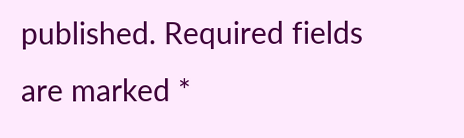published. Required fields are marked *